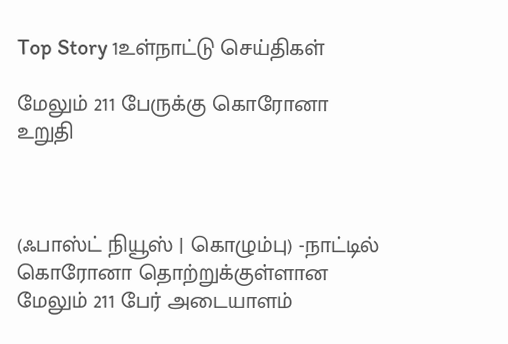Top Story 1உள்நாட்டு செய்திகள்

மேலும் 211 பேருக்கு கொரோனா உறுதி



(ஃபாஸ்ட் நியூஸ் | கொழும்பு) -நாட்டில் கொரோனா தொற்றுக்குள்ளான மேலும் 211 பேர் அடையாளம்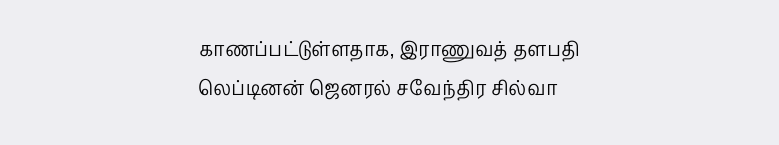காணப்பட்டுள்ளதாக, இராணுவத் தளபதி லெப்டினன் ஜெனரல் சவேந்திர சில்வா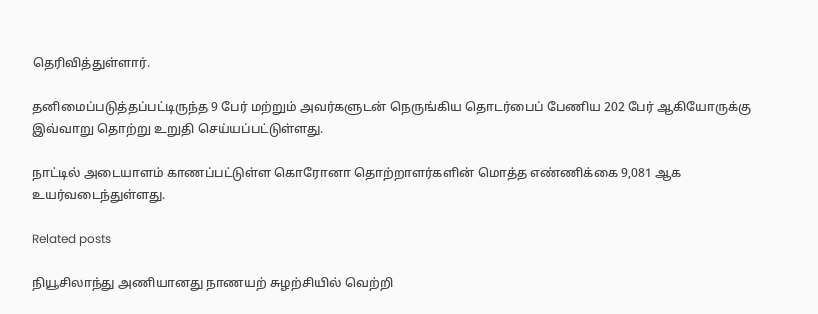தெரிவித்துள்ளார்.

தனிமைப்படுத்தப்பட்டிருந்த 9 பேர் மற்றும் அவர்களுடன் நெருங்கிய தொடர்பைப் பேணிய 202 பேர் ஆகியோருக்கு இவ்வாறு தொற்று உறுதி செய்யப்பட்டுள்ளது.

நாட்டில் அடையாளம் காணப்பட்டுள்ள கொரோனா தொற்றாளர்களின் மொத்த எண்ணிக்கை 9,081 ஆக உயர்வடைந்துள்ளது.

Related posts

நியூசிலாந்து அணியானது நாணயற் சுழற்சியில் வெற்றி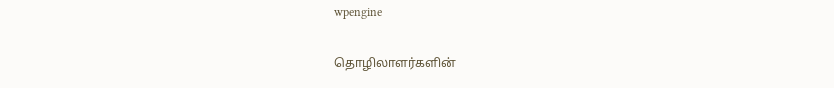wpengine

தொழிலாளர்களின்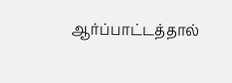ஆர்ப்பாட்டத்தால்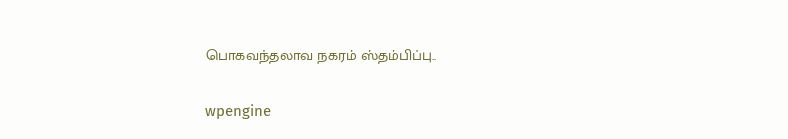பொகவந்தலாவ நகரம் ஸ்தம்பிப்பு..

wpengine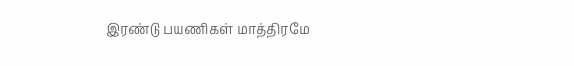இரண்டு பயணிகள் மாத்திரமே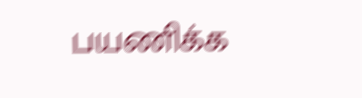பயணிக்க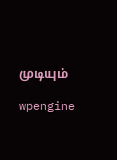முடியும்

wpengine